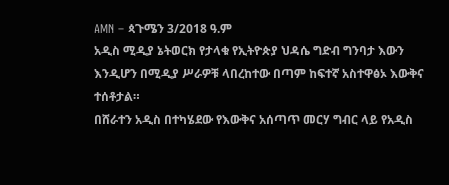AMN – ጳጉሜን 3/2018 ዓ.ም
አዲስ ሚዲያ ኔትወርክ የታላቁ የኢትዮጵያ ህዳሴ ግድብ ግንባታ እውን እንዲሆን በሚዲያ ሥራዎቹ ላበረከተው በጣም ከፍተኛ አስተዋፅኦ እውቅና ተሰቶታል።
በሸራተን አዲስ በተካሄደው የእውቅና አሰጣጥ መርሃ ግብር ላይ የአዲስ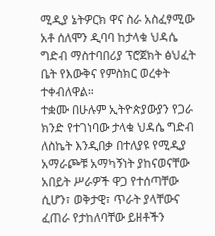ሚዲያ ኔትዎርክ ዋና ስራ አስፈፃሚው አቶ ሰለሞን ዲባባ ከታላቁ ህዳሴ ግድብ ማስተባበሪያ ፕሮጀክት ፅህፈት ቤት የእውቅና የምስክር ወረቀት ተቀብለዋል።
ተቋሙ በሁሉም ኢትዮጵያውያን የጋራ ክንድ የተገነባው ታላቁ ህዳሴ ግድብ ለስኬት እንዲበቃ በተለያዩ የሚዲያ አማራጮቹ አማካኝነት ያከናወናቸው አበይት ሥራዎች ዋጋ የተሰጣቸው ሲሆን፣ ወቅታዊ፣ ጥራት ያላቸውና ፈጠራ የታከለባቸው ይዘቶችን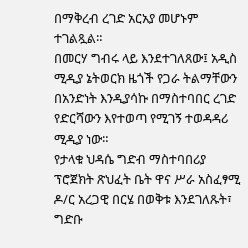በማቅረብ ረገድ አርአያ መሆኑም ተገልጿል።
በመርሃ ግብሩ ላይ እንደተገለጸው፤ አዲስ ሚዲያ ኔትወርክ ዜጎች የጋራ ትልማቸውን በአንድነት እንዲያሳኩ በማስተባበር ረገድ የድርሻውን እየተወጣ የሚገኝ ተወዳዳሪ ሚዲያ ነው።
የታላቁ ህዳሴ ግድብ ማስተባበሪያ ፕሮጀክት ጽህፈት ቤት ዋና ሥራ አስፈፃሚ ዶ/ር አረጋዊ በርሄ በወቅቱ እንደገለጹት፣ ግድቡ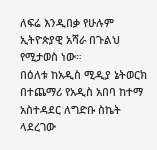ለፍሬ እንዲበቃ የሁሉም ኢትዮጵያዊ አሻራ በጉልህ የሚታወስ ነው።
በዕለቱ ከአዲስ ሚዲያ ኔትወርክ በተጨማሪ የአዲስ አበባ ከተማ አስተዳደር ለግድቡ ስኬት ላደረገው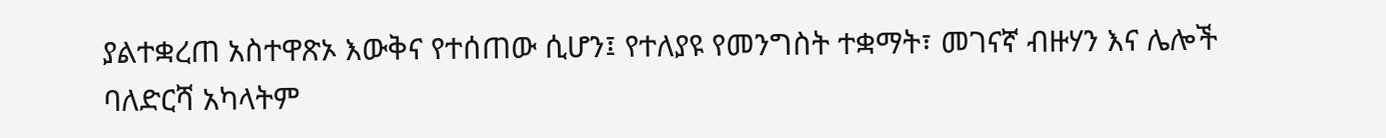ያልተቋረጠ አስተዋጽኦ እውቅና የተሰጠው ሲሆን፤ የተለያዩ የመንግስት ተቋማት፣ መገናኛ ብዙሃን እና ሌሎች ባለድርሻ አካላትም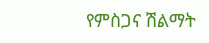የምስጋና ሽልማት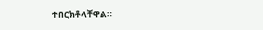ተበርክቶላቸዋል።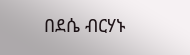በደሴ ብርሃኑ